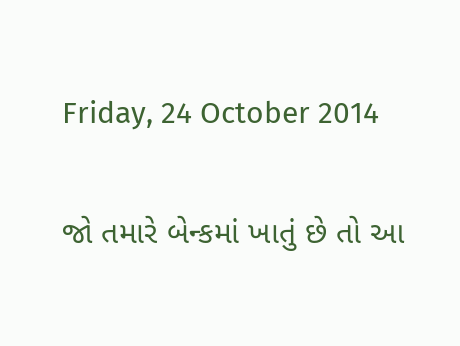Friday, 24 October 2014

જો તમારે બેન્કમાં ખાતું છે તો આ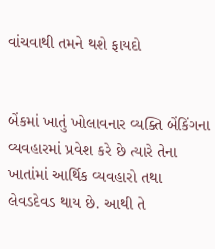વાંચવાથી તમને થશે ફાયદો


બેંકમાં ખાતું ખોલાવનાર વ્યક્તિ બેંકિંગના વ્યવહારમાં પ્રવેશ કરે છે ત્યારે તેના ખાતાંમાં આર્થિક વ્યવહારો તથા લેવડદેવડ થાય છે. આથી તે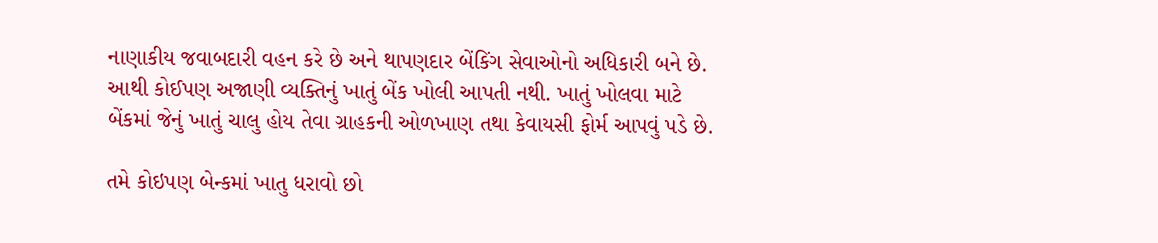નાણાકીય જવાબદારી વહન કરે છે અને થાપણદાર બેંકિંગ સેવાઓનો અધિકારી બને છે. આથી કોઈપણ અજાણી વ્યક્તિનું ખાતું બેંક ખોલી આપતી નથી. ખાતું ખોલવા માટે બેંકમાં જેનું ખાતું ચાલુ હોય તેવા ગ્રાહકની ઓળખાણ તથા કેવાયસી ફોર્મ આપવું પડે છે.

તમે કોઇપણ બેન્કમાં ખાતુ ધરાવો છો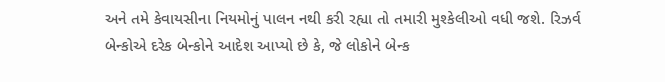અને તમે કેવાયસીના નિયમોનું પાલન નથી કરી રહ્યા તો તમારી મુશ્કેલીઓ વધી જશે. રિઝર્વ બેન્કોએ દરેક બેન્કોને આદેશ આપ્યો છે કે, જે લોકોને બેન્ક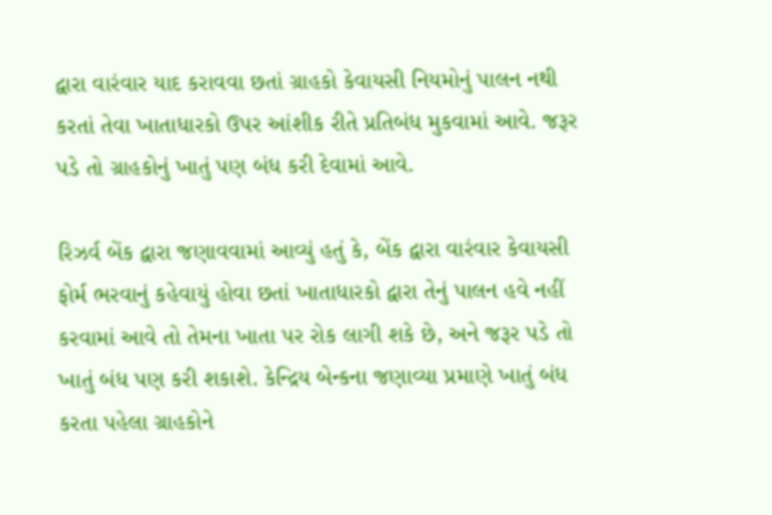દ્વારા વારંવાર યાદ કરાવવા છતાં ગ્રાહકો કેવાયસી નિયમોનું પાલન નથી કરતાં તેવા ખાતાધારકો ઉપર આંશીક રીતે પ્રતિબંધ મુકવામાં આવે. જરૂર પડે તો ગ્રાહકોનું ખાતું પણ બંધ કરી દેવામાં આવે.

રિઝર્વ બેંક દ્વારા જણાવવામાં આવ્યું હતું કે, બેંક દ્વારા વારંવાર કેવાયસી ફોર્મ ભરવાનું કહેવાયું હોવા છતાં ખાતાધારકો દ્વારા તેનું પાલન હવે નહીં કરવામાં આવે તો તેમના ખાતા પર રોક લાગી શકે છે, અને જરૂર પડે તો ખાતું બંધ પણ કરી શકાશે. કેન્દ્રિય બેન્કના જણાવ્યા પ્રમાણે ખાતું બંધ કરતા પહેલા ગ્રાહકોને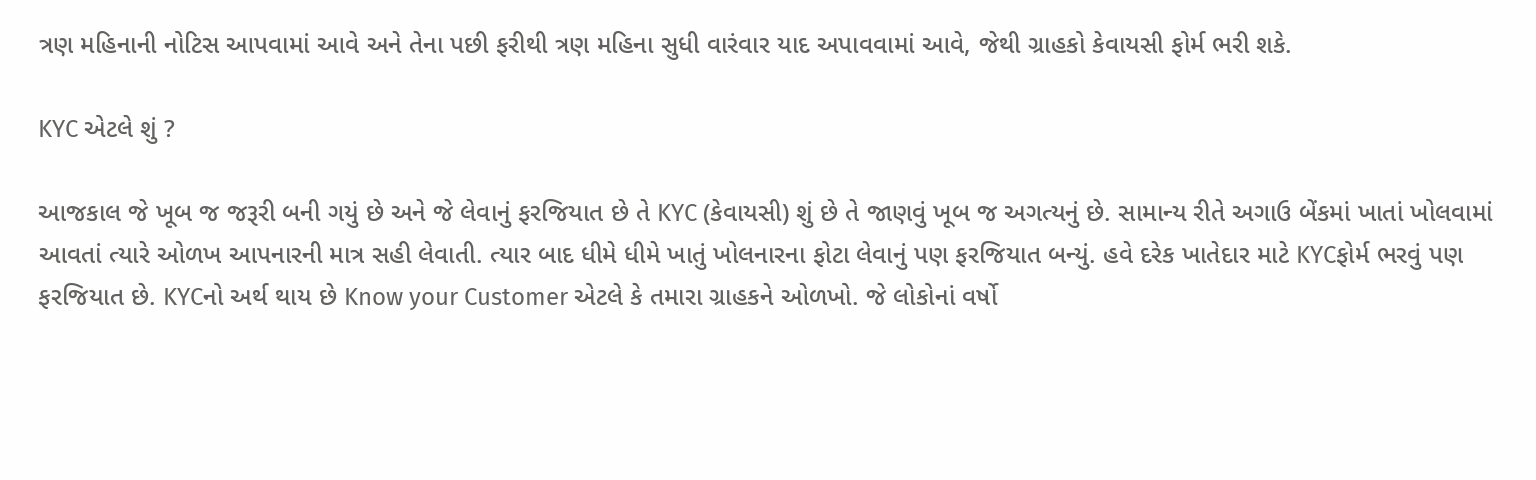ત્રણ મહિનાની નોટિસ આપવામાં આવે અને તેના પછી ફરીથી ત્રણ મહિના સુધી વારંવાર યાદ અપાવવામાં આવે, જેથી ગ્રાહકો કેવાયસી ફોર્મ ભરી શકે.

KYC એટલે શું ?

આજકાલ જે ખૂબ જ જરૂરી બની ગયું છે અને જે લેવાનું ફરજિયાત છે તે KYC (કેવાયસી) શું છે તે જાણવું ખૂબ જ અગત્યનું છે. સામાન્ય રીતે અગાઉ બેંકમાં ખાતાં ખોલવામાં આવતાં ત્યારે ઓળખ આપનારની માત્ર સહી લેવાતી. ત્યાર બાદ ધીમે ધીમે ખાતું ખોલનારના ફોટા લેવાનું પણ ફરજિયાત બન્યું. હવે દરેક ખાતેદાર માટે KYCફોર્મ ભરવું પણ ફરજિયાત છે. KYCનો અર્થ થાય છે Know your Customer એટલે કે તમારા ગ્રાહકને ઓળખો. જે લોકોનાં વર્ષો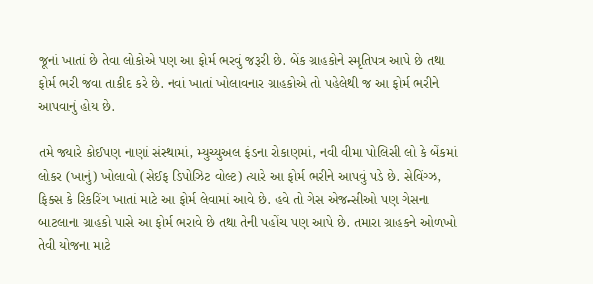જૂનાં ખાતાં છે તેવા લોકોએ પણ આ ફોર્મ ભરવું જરૂરી છે. બેંક ગ્રાહકોને સ્મૃતિપત્ર આપે છે તથા ફોર્મ ભરી જવા તાકીદ કરે છે. નવાં ખાતાં ખોલાવનાર ગ્રાહકોએ તો પહેલેથી જ આ ફોર્મ ભરીને આપવાનું હોય છે.

તમે જ્યારે કોઈપણ નાણાં સંસ્થામાં, મ્યુચ્યુઅલ ફંડના રોકાણમાં, નવી વીમા પોલિસી લો કે બેંકમાં લોકર (ખાનું) ખોલાવો (સેઈફ ડિપોઝિટ વોલ્ટ) ત્યારે આ ફોર્મ ભરીને આપવું પડે છે. સેવિંગ્ઝ, ફિક્સ કે રિકરિંગ ખાતાં માટે આ ફોર્મ લેવામાં આવે છે. હવે તો ગેસ એજન્સીઓ પણ ગેસના બાટલાના ગ્રાહકો પાસે આ ફોર્મ ભરાવે છે તથા તેની પહોંચ પણ આપે છે. તમારા ગ્રાહકને ઓળખો તેવી યોજના માટે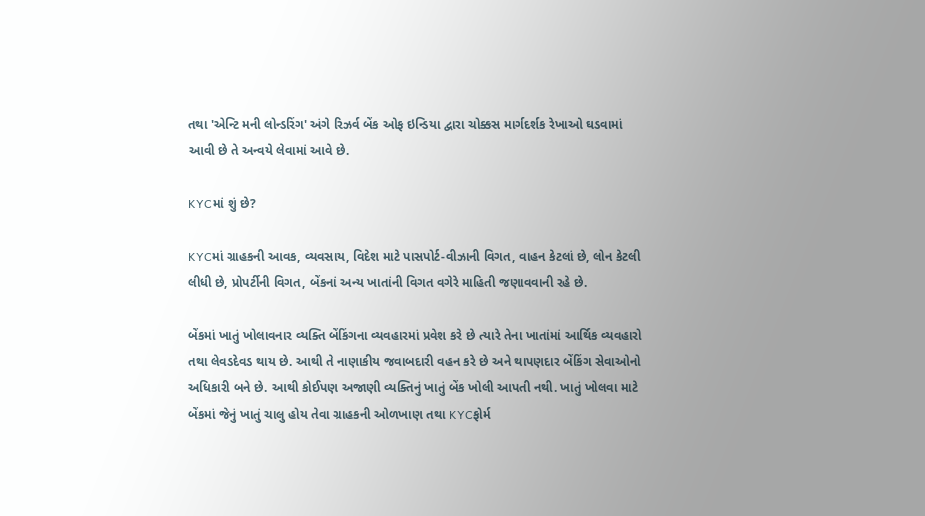તથા 'એન્ટિ મની લોન્ડરિંગ' અંગે રિઝર્વ બેંક ઓફ ઇન્ડિયા દ્વારા ચોક્કસ માર્ગદર્શક રેખાઓ ઘડવામાં આવી છે તે અન્વયે લેવામાં આવે છે.

KYCમાં શું છે?

KYCમાં ગ્રાહકની આવક, વ્યવસાય, વિદેશ માટે પાસપોર્ટ-વીઝાની વિગત, વાહન કેટલાં છે, લોન કેટલી લીધી છે, પ્રોપર્ટીની વિગત, બેંકનાં અન્ય ખાતાંની વિગત વગેરે માહિતી જણાવવાની રહે છે.

બેંકમાં ખાતું ખોલાવનાર વ્યક્તિ બેંકિંગના વ્યવહારમાં પ્રવેશ કરે છે ત્યારે તેના ખાતાંમાં આર્થિક વ્યવહારો તથા લેવડદેવડ થાય છે. આથી તે નાણાકીય જવાબદારી વહન કરે છે અને થાપણદાર બેંકિંગ સેવાઓનો અધિકારી બને છે. આથી કોઈપણ અજાણી વ્યક્તિનું ખાતું બેંક ખોલી આપતી નથી. ખાતું ખોલવા માટે બેંકમાં જેનું ખાતું ચાલુ હોય તેવા ગ્રાહકની ઓળખાણ તથા KYCફોર્મ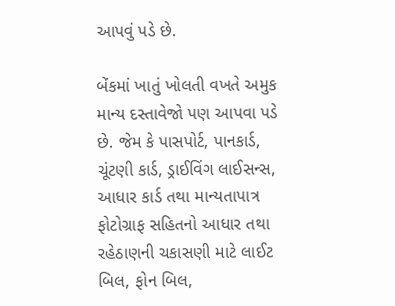આપવું પડે છે.

બેંકમાં ખાતું ખોલતી વખતે અમુક માન્ય દસ્તાવેજો પણ આપવા પડે છે. જેમ કે પાસપોર્ટ, પાનકાર્ડ, ચૂંટણી કાર્ડ, ડ્રાઈવિંગ લાઈસન્સ, આધાર કાર્ડ તથા માન્યતાપાત્ર ફોટોગ્રાફ સહિતનો આધાર તથા રહેઠાણની ચકાસણી માટે લાઈટ બિલ, ફોન બિલ,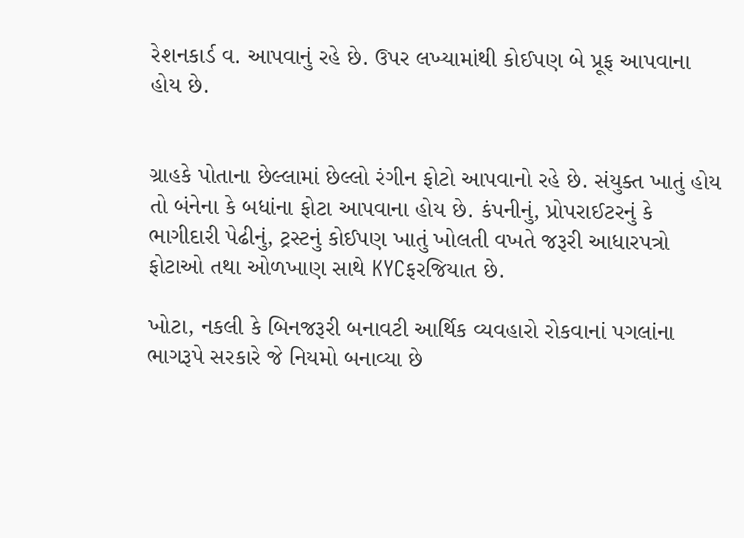રેશનકાર્ડ વ. આપવાનું રહે છે. ઉપર લખ્યામાંથી કોઈપણ બે પ્રૂફ આપવાના હોય છે.


ગ્રાહકે પોતાના છેલ્લામાં છેલ્લો રંગીન ફોટો આપવાનો રહે છે. સંયુક્ત ખાતું હોય તો બંનેના કે બધાંના ફોટા આપવાના હોય છે. કંપનીનું, પ્રોપરાઈટરનું કે ભાગીદારી પેઢીનું, ટ્રસ્ટનું કોઈપણ ખાતું ખોલતી વખતે જરૂરી આધારપત્રો ફોટાઓ તથા ઓળખાણ સાથે KYCફરજિયાત છે.

ખોટા, નકલી કે બિનજરૂરી બનાવટી આર્થિક વ્યવહારો રોકવાનાં પગલાંના ભાગરૂપે સરકારે જે નિયમો બનાવ્યા છે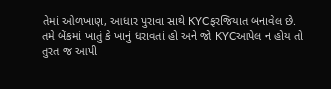તેમાં ઓળખાણ, આધાર પુરાવા સાથે KYCફરજિયાત બનાવેલ છે. તમે બેંકમાં ખાતું કે ખાનું ધરાવતાં હો અને જો KYCઆપેલ ન હોય તો તુરત જ આપી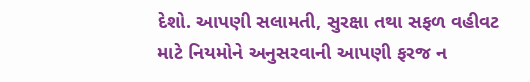દેશો. આપણી સલામતી, સુરક્ષા તથા સફળ વહીવટ માટે નિયમોને અનુસરવાની આપણી ફરજ ન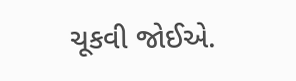ચૂકવી જોઈએ.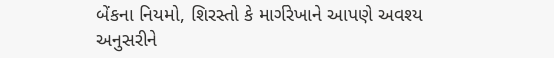બેંકના નિયમો, શિરસ્તો કે માર્ગરેખાને આપણે અવશ્ય અનુસરીને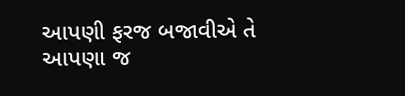આપણી ફરજ બજાવીએ તે આપણા જ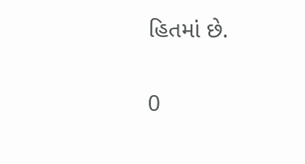હિતમાં છે.

0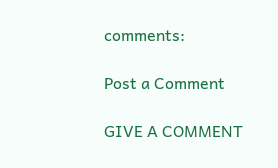comments:

Post a Comment

GIVE A COMMENT